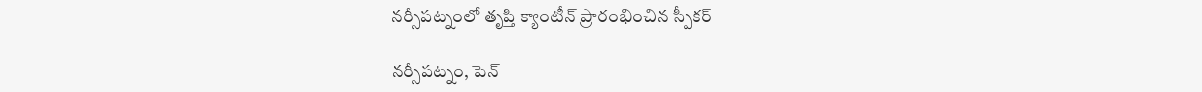నర్సీపట్నంలో తృప్తి క్యాంటీన్ ప్రారంభించిన స్పీకర్

నర్సీపట్నం, పెన్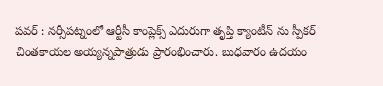పవర్ : నర్సీపట్నంలో ఆర్టీసీ కాంప్లెక్స్ ఎదురుగా తృప్తి క్యాంటీన్ ను స్పీకర్ చింతకాయల అయ్యన్నపాత్రుడు ప్రారంభించారు. బుధవారం ఉదయం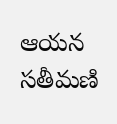ఆయన సతీమణి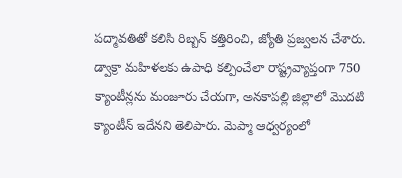పద్మావతితో కలిసి రిబ్బన్ కత్తిరించి, జ్యోతి ప్రజ్వలన చేశారు. డ్వాక్రా మహిళలకు ఉపాధి కల్పించేలా రాష్ట్రవ్యాప్తంగా 750 క్యాంటీన్లను మంజూరు చేయగా, అనకాపల్లి జిల్లాలో మొదటి క్యాంటీన్ ఇదేనని తెలిపారు. మెప్మా ఆధ్వర్యంలో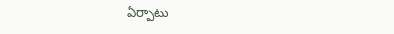ఏర్పాటు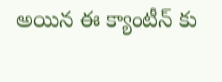అయిన ఈ క్యాంటీన్ కు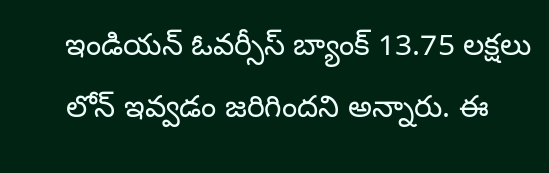ఇండియన్ ఓవర్సీస్ బ్యాంక్ 13.75 లక్షలు లోన్ ఇవ్వడం జరిగిందని అన్నారు. ఈ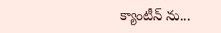క్యాంటీన్ ను...